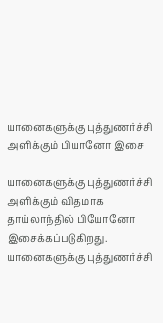யானைகளுக்கு புத்துணர்ச்சி அளிக்கும் பியானோ இசை

யானைகளுக்கு புத்துணர்ச்சி அளிக்கும் விதமாக தாய்லாந்தில் பியோனோ இசைக்கப்படுகிறது.
யானைகளுக்கு புத்துணர்ச்சி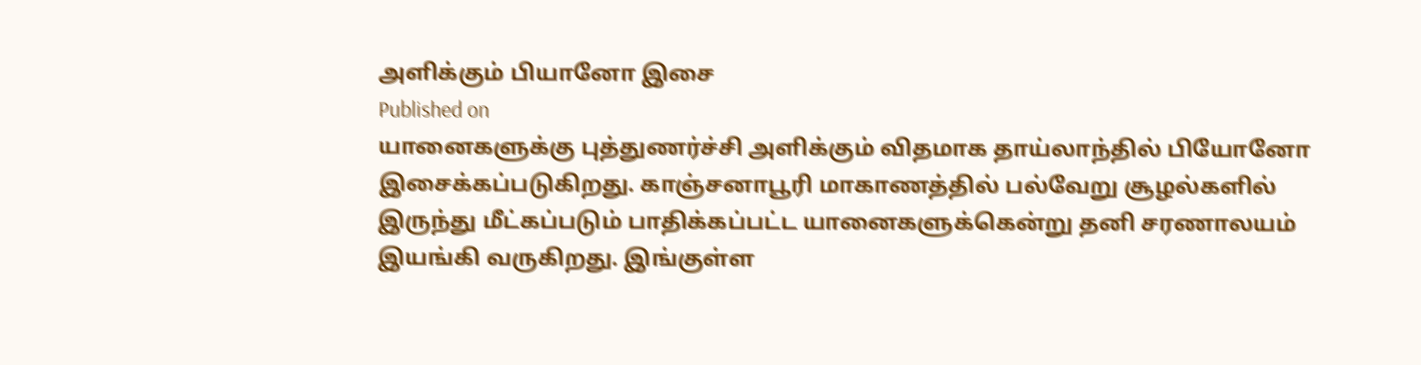அளிக்கும் பியானோ இசை
Published on
யானைகளுக்கு புத்துணர்ச்சி அளிக்கும் விதமாக தாய்லாந்தில் பியோனோ இசைக்கப்படுகிறது. காஞ்சனாபூரி மாகாணத்தில் பல்வேறு சூழல்களில் இருந்து மீட்கப்படும் பாதிக்கப்பட்ட யானைகளுக்கென்று தனி சரணாலயம் இயங்கி வருகிறது. இங்குள்ள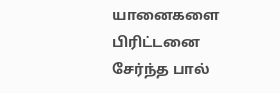யானைகளை பிரிட்டனை சேர்ந்த பால்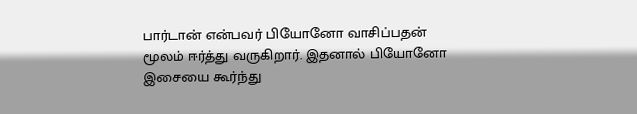பார்டான் என்பவர் பியோனோ வாசிப்பதன் மூலம் ஈர்த்து வருகிறார். இதனால் பியோனோ இசையை கூர்ந்து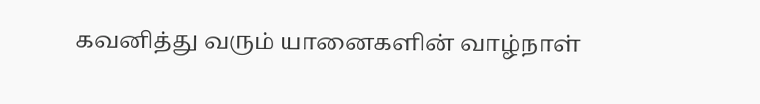கவனித்து வரும் யானைகளின் வாழ்நாள்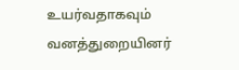உயர்வதாகவும் வனத்துறையினர்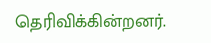தெரிவிக்கின்றனர்.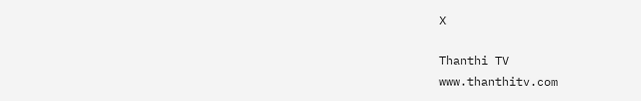X

Thanthi TV
www.thanthitv.com